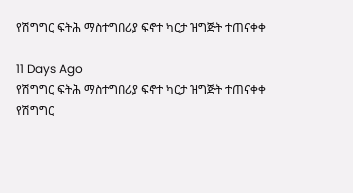የሽግግር ፍትሕ ማስተግበሪያ ፍኖተ ካርታ ዝግጅት ተጠናቀቀ

11 Days Ago
የሽግግር ፍትሕ ማስተግበሪያ ፍኖተ ካርታ ዝግጅት ተጠናቀቀ
የሽግግር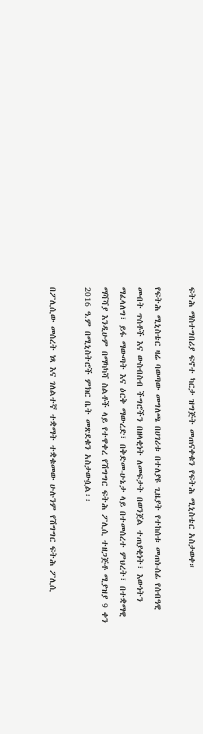ፍትሕ ማስተግበሪያ ፍኖተ ካርታ ዝግጅት መጠናቀቁን የፍትሕ ሚኒስቴር አስታወቀ።

የፍትሕ ሚኒስቴር ዛሬ ባወጣው መግለጫ በሀገሪቱ በተለያዩ ጊዜያት የተከሰቱ መጠነ-ሰፊ የሰብዓዊ መብት ጥሰቶች እና ውስብስብ ችግሮችን በዘላቂነት ለመፍታት በወንጀል ተጠያቂነት፣ እውነትን ማፈላለግ፣ ይፋ ማውጣት እና ዕርቅ ማውረድ፣ በቅድመ-ሁኔታ ላይ በተመሰረተ ምህረት፣ በተቋማዊ ማሻሻያ እንዲሁም በማካካሻ ስልቶች ላይ የተዋቀረ የሽግግር ፍትሕ ፖሊሲ ተዘጋጅቶ ሚያዝያ 9 ቀን 2016 ዓ.ም በሚኒስትሮች ምክር ቤት መጽደቁን አስታውሷል፡፡

በፖሊሲው መሰረት ነጻ እና ገለልተኛ ተቋማት ተቋቁመው ሁሉንም የሽግግር ፍትሕ ፖሊሲ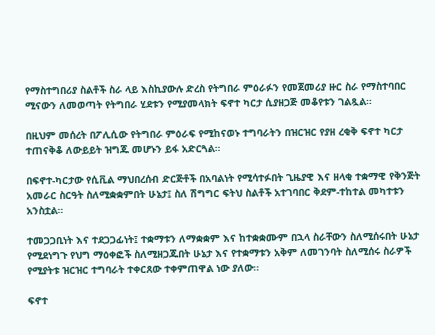የማስተግበሪያ ስልቶች ስራ ላይ እስኪያውሉ ድረስ የትግበራ ምዕራፉን የመጀመሪያ ዙር ስራ የማስተባበር ሚናውን ለመወጣት የትግበራ ሂደቱን የሚያመላክት ፍኖተ ካርታ ሲያዘጋጅ መቆየቱን ገልጿል።

በዚህም መሰረት በፖሊሲው የትግበራ ምዕራፍ የሚከናወኑ ተግባራትን በዝርዝር የያዘ ረቂቅ ፍኖተ ካርታ ተጠናቅቆ ለውይይት ዝግጁ መሆኑን ይፋ አድርጓል።

በፍኖተ-ካርታው የሲቪል ማህበረሰብ ድርጅቶች በአባልነት የሚሳተፉበት ጊዜያዊ እና ዘላቂ ተቋማዊ የቅንጅት አመራር ስርዓት ስለሚቋቋምበት ሁኔታ፤ ስለ ሽግግር ፍትህ ስልቶች አተገባበር ቅደም-ተከተል መካተቱን አንስቷል።

ተመጋጋቢነት እና ተደጋጋፊነት፤ ተቋማቱን ለማቋቋም እና ከተቋቋሙም በኋላ ስራቸውን ስለሚሰሩበት ሁኔታ የሚደነግጉ የህግ ማዕቀፎች ስለሚዘጋጁበት ሁኔታ እና የተቋማቱን አቅም ለመገንባት ስለሚሰሩ ስራዎች የሚያትቱ ዝርዝር ተግባራት ተቀርጸው ተቀምጠዋል ነው ያለው፡፡

ፍኖተ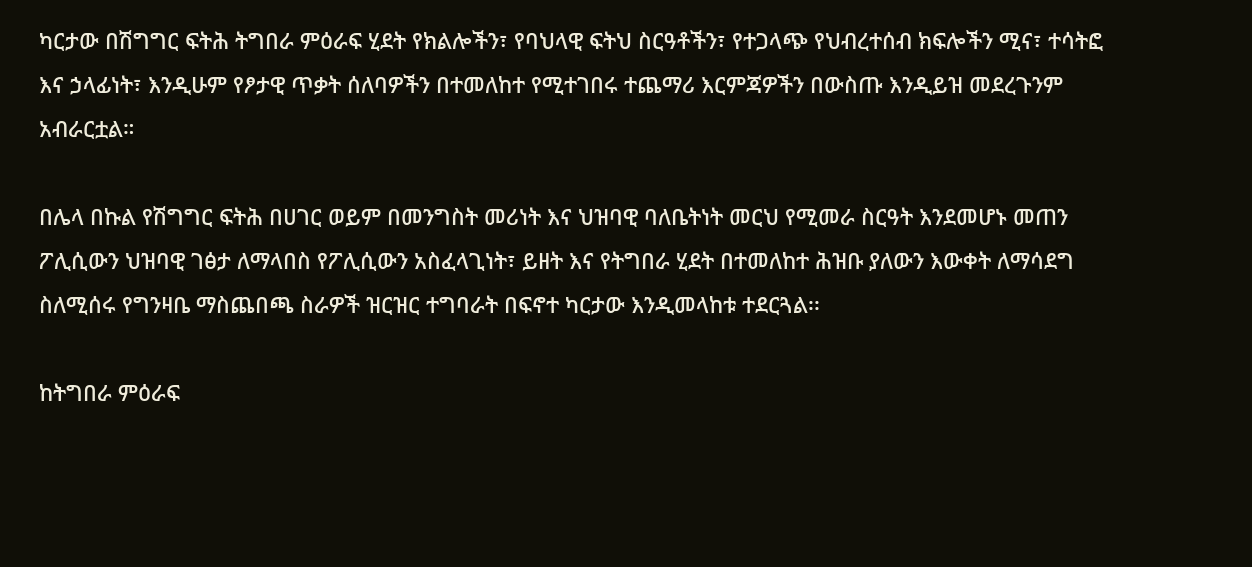ካርታው በሽግግር ፍትሕ ትግበራ ምዕራፍ ሂደት የክልሎችን፣ የባህላዊ ፍትህ ስርዓቶችን፣ የተጋላጭ የህብረተሰብ ክፍሎችን ሚና፣ ተሳትፎ እና ኃላፊነት፣ እንዲሁም የፆታዊ ጥቃት ሰለባዎችን በተመለከተ የሚተገበሩ ተጨማሪ እርምጃዎችን በውስጡ እንዲይዝ መደረጉንም አብራርቷል።

በሌላ በኩል የሽግግር ፍትሕ በሀገር ወይም በመንግስት መሪነት እና ህዝባዊ ባለቤትነት መርህ የሚመራ ስርዓት እንደመሆኑ መጠን ፖሊሲውን ህዝባዊ ገፅታ ለማላበስ የፖሊሲውን አስፈላጊነት፣ ይዘት እና የትግበራ ሂደት በተመለከተ ሕዝቡ ያለውን እውቀት ለማሳደግ ስለሚሰሩ የግንዛቤ ማስጨበጫ ስራዎች ዝርዝር ተግባራት በፍኖተ ካርታው እንዲመላከቱ ተደርጓል፡፡

ከትግበራ ምዕራፍ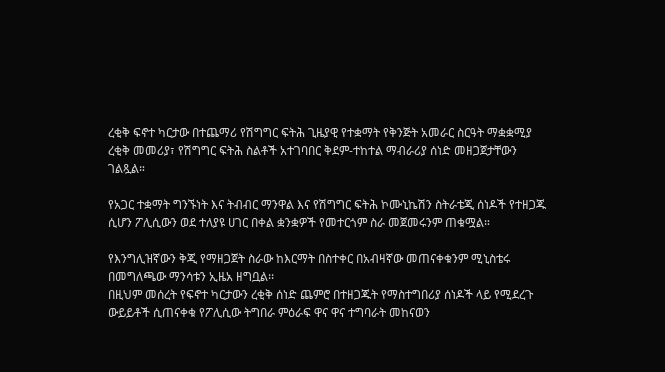ረቂቅ ፍኖተ ካርታው በተጨማሪ የሽግግር ፍትሕ ጊዜያዊ የተቋማት የቅንጅት አመራር ስርዓት ማቋቋሚያ ረቂቅ መመሪያ፣ የሽግግር ፍትሕ ስልቶች አተገባበር ቅደም-ተከተል ማብራሪያ ሰነድ መዘጋጀታቸውን ገልጿል።

የአጋር ተቋማት ግንኙነት እና ትብብር ማንዋል እና የሽግግር ፍትሕ ኮሙኒኬሽን ስትራቴጂ ሰነዶች የተዘጋጁ ሲሆን ፖሊሲውን ወደ ተለያዩ ሀገር በቀል ቋንቋዎች የመተርጎም ስራ መጀመሩንም ጠቁሟል።

የእንግሊዝኛውን ቅጂ የማዘጋጀት ስራው ከእርማት በስተቀር በአብዛኛው መጠናቀቁንም ሚኒስቴሩ በመግለጫው ማንሳቱን ኢዜአ ዘግቧል፡፡
በዚህም መሰረት የፍኖተ ካርታውን ረቂቅ ሰነድ ጨምሮ በተዘጋጁት የማስተግበሪያ ሰነዶች ላይ የሚደረጉ ውይይቶች ሲጠናቀቁ የፖሊሲው ትግበራ ምዕራፍ ዋና ዋና ተግባራት መከናወን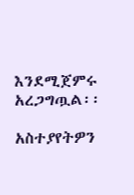እንደሚጀምሩ አረጋግጧል፡፡

አስተያየትዎን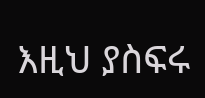እዚህ ያስፍሩ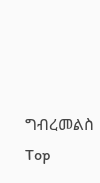ግብረመልስ
Top